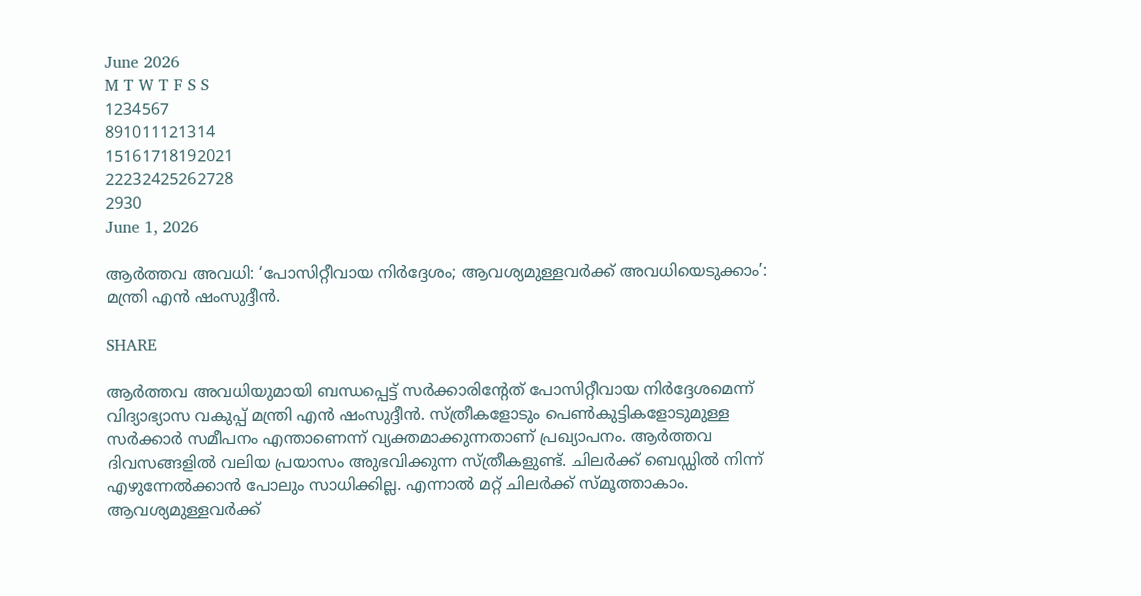June 2026
M T W T F S S
1234567
891011121314
15161718192021
22232425262728
2930
June 1, 2026

ആർത്തവ അവധി: ‘പോസിറ്റീവായ നിർദ്ദേശം; ആവശ്യമുള്ളവർക്ക് അവധിയെടുക്കാം’: മന്ത്രി എൻ ഷംസുദ്ദീൻ.

SHARE

ആര്‍ത്തവ അവധിയുമായി ബന്ധപ്പെട്ട് സര്‍ക്കാരിന്റേത് പോസിറ്റീവായ നിര്‍ദ്ദേശമെന്ന് വിദ്യാഭ്യാസ വകുപ്പ് മന്ത്രി എന്‍ ഷംസുദ്ദീന്‍. സ്ത്രീകളോടും പെണ്‍കുട്ടികളോടുമുള്ള സര്‍ക്കാര്‍ സമീപനം എന്താണെന്ന് വ്യക്തമാക്കുന്നതാണ് പ്രഖ്യാപനം. ആര്‍ത്തവ ദിവസങ്ങളില്‍ വലിയ പ്രയാസം അുഭവിക്കുന്ന സ്ത്രീകളുണ്ട്. ചിലര്‍ക്ക് ബെഡ്ഡില്‍ നിന്ന് എഴുന്നേല്‍ക്കാന്‍ പോലും സാധിക്കില്ല. എന്നാല്‍ മറ്റ് ചിലര്‍ക്ക് സ്മൂത്താകാം. ആവശ്യമുള്ളവര്‍ക്ക്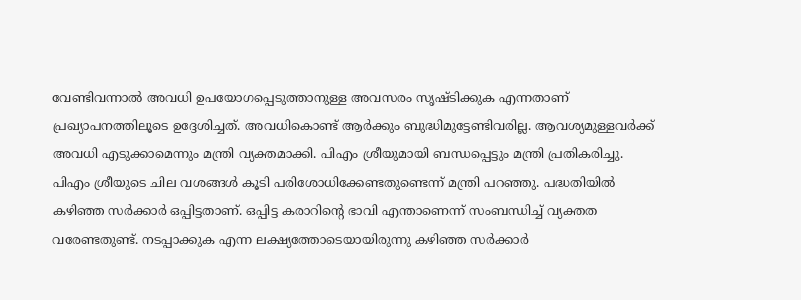വേണ്ടിവന്നാല്‍ അവധി ഉപയോഗപ്പെടുത്താനുള്ള അവസരം സൃഷ്ടിക്കുക എന്നതാണ് പ്രഖ്യാപനത്തിലൂടെ ഉദ്ദേശിച്ചത്. അവധികൊണ്ട് ആര്‍ക്കും ബുദ്ധിമുട്ടേണ്ടിവരില്ല. ആവശ്യമുള്ളവര്‍ക്ക് അവധി എടുക്കാമെന്നും മന്ത്രി വ്യക്തമാക്കി. പിഎം ശ്രീയുമായി ബന്ധപ്പെട്ടും മന്ത്രി പ്രതികരിച്ചു. പിഎം ശ്രീയുടെ ചില വശങ്ങള്‍ കൂടി പരിശോധിക്കേണ്ടതുണ്ടെന്ന് മന്ത്രി പറഞ്ഞു. പദ്ധതിയില്‍ കഴിഞ്ഞ സര്‍ക്കാര്‍ ഒപ്പിട്ടതാണ്. ഒപ്പിട്ട കരാറിന്റെ ഭാവി എന്താണെന്ന് സംബന്ധിച്ച് വ്യക്തത വരേണ്ടതുണ്ട്. നടപ്പാക്കുക എന്ന ലക്ഷ്യത്തോടെയായിരുന്നു കഴിഞ്ഞ സര്‍ക്കാര്‍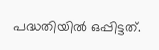പദ്ധതിയില്‍ ഒപ്പിട്ടത്.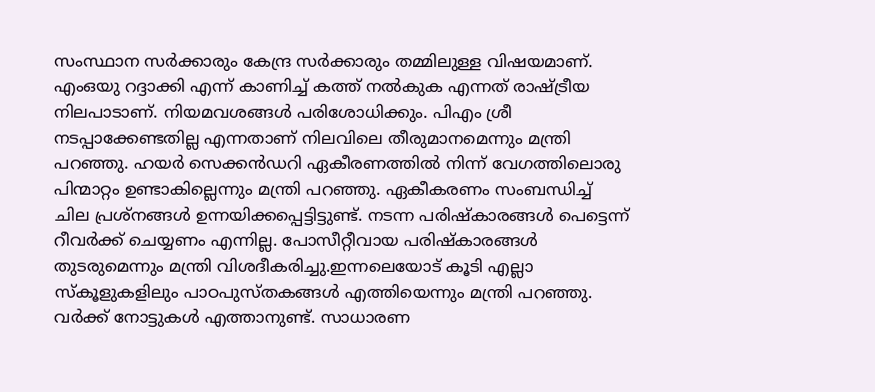സംസ്ഥാന സര്‍ക്കാരും കേന്ദ്ര സര്‍ക്കാരും തമ്മിലുള്ള വിഷയമാണ്. എംഒയു റദ്ദാക്കി എന്ന് കാണിച്ച് കത്ത് നല്‍കുക എന്നത് രാഷ്ട്രീയ നിലപാടാണ്. നിയമവശങ്ങള്‍ പരിശോധിക്കും. പിഎം ശ്രീ നടപ്പാക്കേണ്ടതില്ല എന്നതാണ് നിലവിലെ തീരുമാനമെന്നും മന്ത്രി പറഞ്ഞു. ഹയര്‍ സെക്കന്‍ഡറി ഏകീരണത്തില്‍ നിന്ന് വേഗത്തിലൊരു പിന്മാറ്റം ഉണ്ടാകില്ലെന്നും മന്ത്രി പറഞ്ഞു. ഏകീകരണം സംബന്ധിച്ച് ചില പ്രശ്‌നങ്ങള്‍ ഉന്നയിക്കപ്പെട്ടിട്ടുണ്ട്. നടന്ന പരിഷ്‌കാരങ്ങള്‍ പെട്ടെന്ന് റീവര്‍ക്ക് ചെയ്യണം എന്നില്ല. പോസീറ്റീവായ പരിഷ്‌കാരങ്ങള്‍ തുടരുമെന്നും മന്ത്രി വിശദീകരിച്ചു.ഇന്നലെയോട് കൂടി എല്ലാ സ്‌കൂളുകളിലും പാഠപുസ്തകങ്ങള്‍ എത്തിയെന്നും മന്ത്രി പറഞ്ഞു. വര്‍ക്ക് നോട്ടുകള്‍ എത്താനുണ്ട്. സാധാരണ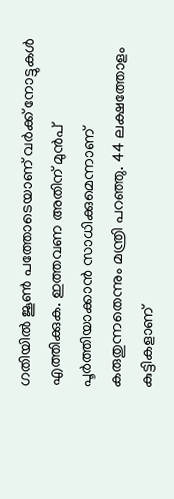ഗതിയില്‍ ജൂണ്‍ പത്തോടെയാണ് വര്‍ക്ക് നോട്ടുകള്‍ എത്തിക്കുക. ഇത്തവണ അതിന് മുന്‍പ് പൂര്‍ത്തിയാക്കാന്‍ സാധിക്കുമെന്നാണ് കരുതുന്നതെന്നും മന്ത്രി പറഞ്ഞു. 44 ലക്ഷത്തോളം കുട്ടികളാണ്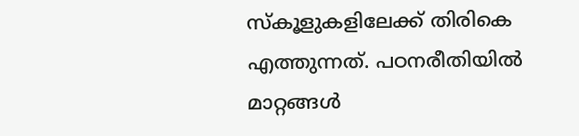സ്‌കൂളുകളിലേക്ക് തിരികെ എത്തുന്നത്. പഠനരീതിയില്‍ മാറ്റങ്ങള്‍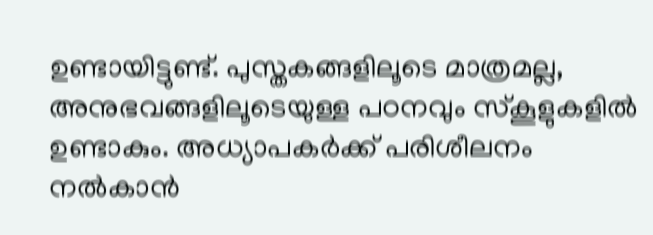ഉണ്ടായിട്ടുണ്ട്. പുസ്തകങ്ങളിലൂടെ മാത്രമല്ല, അനുഭവങ്ങളിലൂടെയുള്ള പഠനവും സ്‌കൂളുകളില്‍ ഉണ്ടാകും. അധ്യാപകര്‍ക്ക് പരിശീലനം നല്‍കാന്‍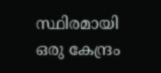സ്ഥിരമായി ഒരു കേന്ദ്രം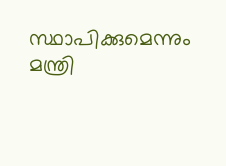സ്ഥാപിക്കുമെന്നും മന്ത്രി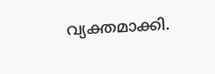വ്യക്തമാക്കി.